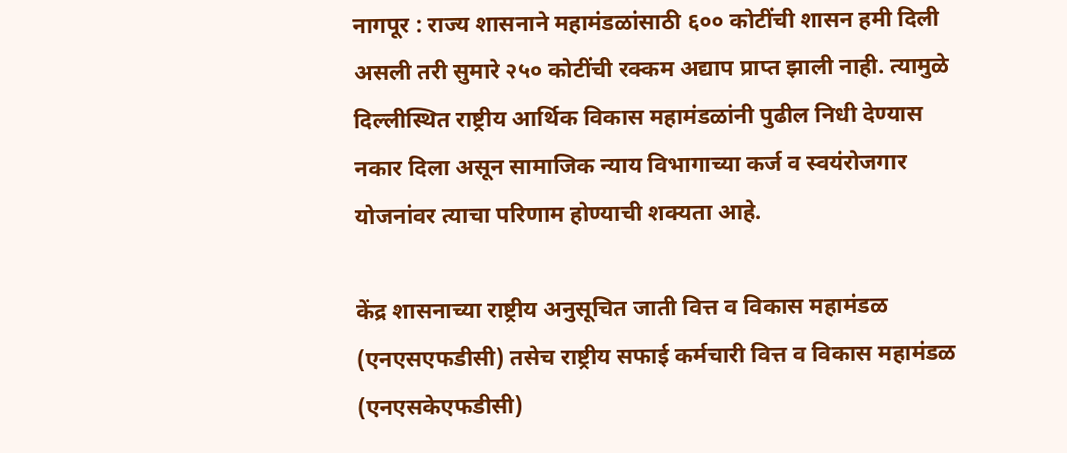नागपूर : राज्य शासनाने महामंडळांसाठी ६०० कोटींची शासन हमी दिली असली तरी सुमारे २५० कोटींची रक्कम अद्याप प्राप्त झाली नाही. त्यामुळे दिल्लीस्थित राष्ट्रीय आर्थिक विकास महामंडळांनी पुढील निधी देण्यास नकार दिला असून सामाजिक न्याय विभागाच्या कर्ज व स्वयंरोजगार योजनांवर त्याचा परिणाम होण्याची शक्यता आहे.

केंद्र शासनाच्या राष्ट्रीय अनुसूचित जाती वित्त व विकास महामंडळ (एनएसएफडीसी) तसेच राष्ट्रीय सफाई कर्मचारी वित्त व विकास महामंडळ (एनएसकेएफडीसी)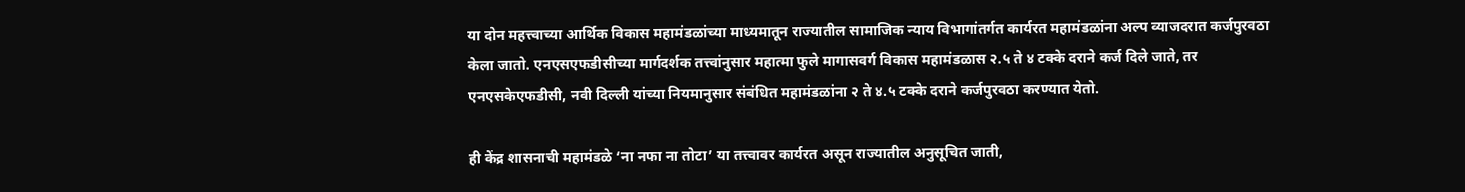या दोन महत्त्वाच्या आर्थिक विकास महामंडळांच्या माध्यमातून राज्यातील सामाजिक न्याय विभागांतर्गत कार्यरत महामंडळांना अल्प व्याजदरात कर्जपुरवठा केला जातो. एनएसएफडीसीच्या मार्गदर्शक तत्त्वांनुसार महात्मा फुले मागासवर्ग विकास महामंडळास २.५ ते ४ टक्के दराने कर्ज दिले जाते, तर एनएसकेएफडीसी, नवी दिल्ली यांच्या नियमानुसार संबंधित महामंडळांना २ ते ४.५ टक्के दराने कर्जपुरवठा करण्यात येतो.

ही केंद्र शासनाची महामंडळे ‘ना नफा ना तोटा’ या तत्त्वावर कार्यरत असून राज्यातील अनुसूचित जाती,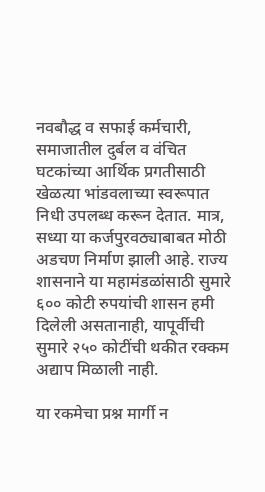नवबौद्ध व सफाई कर्मचारी, समाजातील दुर्बल व वंचित घटकांच्या आर्थिक प्रगतीसाठी खेळत्या भांडवलाच्या स्वरूपात निधी उपलब्ध करून देतात. मात्र, सध्या या कर्जपुरवठ्याबाबत मोठी अडचण निर्माण झाली आहे. राज्य शासनाने या महामंडळांसाठी सुमारे ६०० कोटी रुपयांची शासन हमी दिलेली असतानाही, यापूर्वीची सुमारे २५० कोटींची थकीत रक्कम अद्याप मिळाली नाही.

या रकमेचा प्रश्न मार्गी न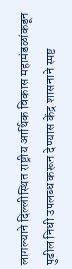लागल्याने दिल्लीस्थित राष्ट्रीय आर्थिक विकास महामंडळांकडून पुढील निधी उपलब्ध करून देण्यास केंद्र शासनाने स्पष्ट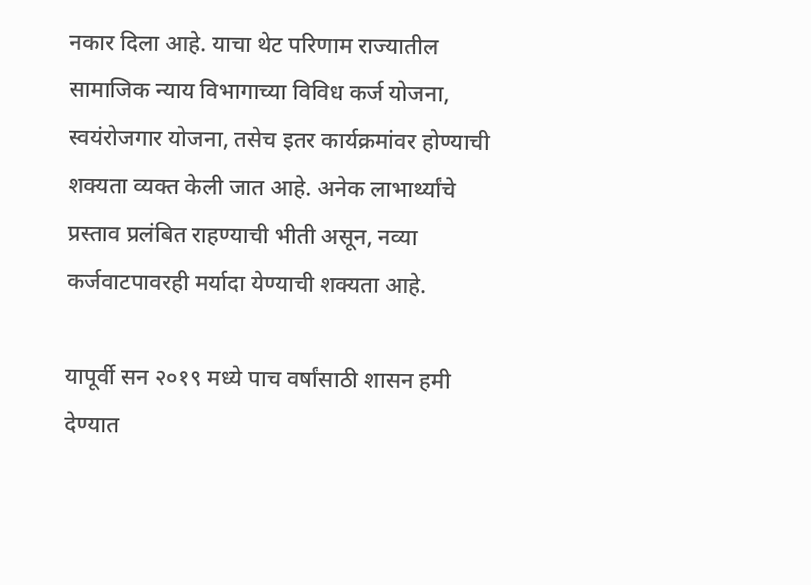नकार दिला आहे. याचा थेट परिणाम राज्यातील सामाजिक न्याय विभागाच्या विविध कर्ज योजना, स्वयंरोजगार योजना, तसेच इतर कार्यक्रमांवर होण्याची शक्यता व्यक्त केली जात आहे. अनेक लाभार्थ्यांचे प्रस्ताव प्रलंबित राहण्याची भीती असून, नव्या कर्जवाटपावरही मर्यादा येण्याची शक्यता आहे.

यापूर्वी सन २०१९ मध्ये पाच वर्षांसाठी शासन हमी देण्यात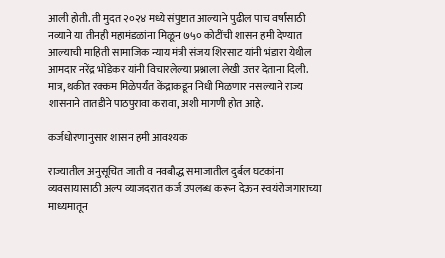आली होती. ती मुदत २०२४ मध्ये संपुष्टात आल्याने पुढील पाच वर्षांसाठी नव्याने या तीनही महामंडळांना मिळून ७५० कोटींची शासन हमी देण्यात आल्याची माहिती सामाजिक न्याय मंत्री संजय शिरसाट यांनी भंडारा येथील आमदार नरेंद्र भोंडेकर यांनी विचारलेल्या प्रश्नाला लेखी उत्तर देताना दिली. मात्र, थकीत रक्कम मिळेपर्यंत केंद्राकडून निधी मिळणार नसल्याने राज्य शासनाने तातडीने पाठपुरावा करावा, अशी मागणी होत आहे.

कर्जधोरणानुसार शासन हमी आवश्यक

राज्यातील अनुसूचित जाती व नवबौद्ध समाजातील दुर्बल घटकांना व्यवसायासाठी अल्प व्याजदरात कर्ज उपलब्ध करून देऊन स्वयंरोजगाराच्या माध्यमातून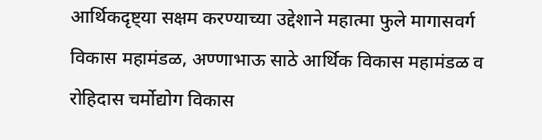आर्थिकदृष्ट्या सक्षम करण्याच्या उद्देशाने महात्मा फुले मागासवर्ग विकास महामंडळ, अण्णाभाऊ साठे आर्थिक विकास महामंडळ व रोहिदास चर्मोद्योग विकास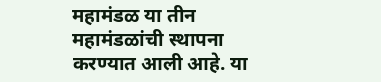महामंडळ या तीन महामंडळांची स्थापना करण्यात आली आहे. या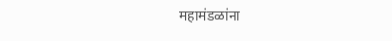महामंडळांना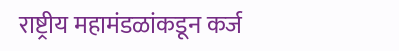राष्ट्रीय महामंडळांकडून कर्ज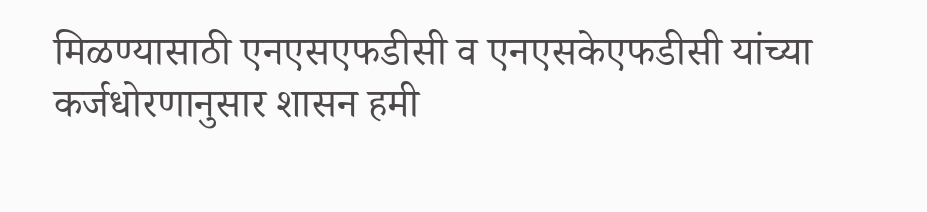मिळण्यासाठी एनएसएफडीसी व एनएसकेएफडीसी यांच्या कर्जधोरणानुसार शासन हमी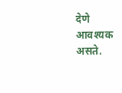देणे आवश्यक असते.